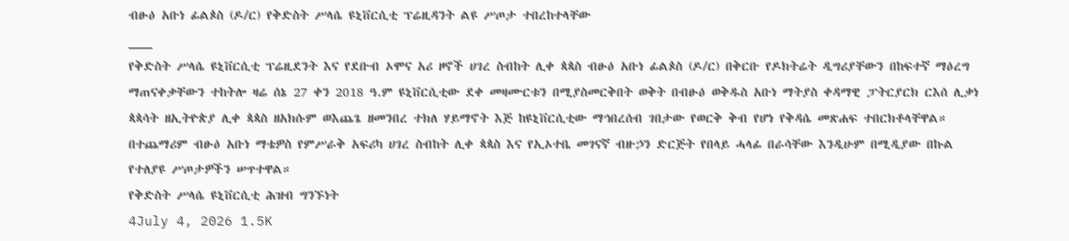ብፁዕ አቡነ ፊልጶስ (ዶ/ር) የቅድስት ሥላሴ ዩኒቨርሲቲ ፕሬዚዳንት ልዩ ሥጦታ ተበረከተላቸው
___
የቅድስት ሥላሴ ዩኒቨርሲቲ ፕሬዚደንት እና የደቡብ ኦሞና አሪ ዞኖች ሀገረ ስብከት ሊቀ ጳጳስ ብፁዕ አቡነ ፊልጶስ (ዶ/ር) በቅርቡ የዶክትሬት ዲግሪያቸውን በከፍተኛ ማዕረግ ማጠናቀቃቸውን ተከትሎ ዛሬ ሰኔ 27 ቀን 2018 ዓ.ም ዩኒቨርሲቲው ደቀ መዛሙርቱን በሚያስመርቅበት ወቅት በብፁዕ ወቅዱስ አቡነ ማትያስ ቀዳማዊ ፓትርያርክ ርእሰ ሊቃነ ጳጳሳት ዘኢትዮጵያ ሊቀ ጳጳስ ዘአክሱም ወእጨጌ ዘመንበረ ተክለ ሃይማኖት እጅ ከዩኒቨርሲቲው ማኅበረሰብ ገበታው የወርቅ ቅብ የሆነ የቅዳሴ መጽሐፍ ተበርክቶላቸዋል።
በተጨማሪም ብፁዕ አቡነ ማቴዎስ የምሥራቅ አፍሪካ ሀገረ ስብከት ሊቀ ጳጳስ እና የኢኦተቤ መገናኛ ብዙኃን ድርጅት የበላይ ሓላፊ በራሳቸው እንዲሁም በሚዲያው በኩል የተለያዩ ሥጦታዎችን ሠጥተዋል።
የቅድስት ሥላሴ ዩኒቨርሲቲ ሕዝብ ግንኙነት
4July 4, 2026 1.5K